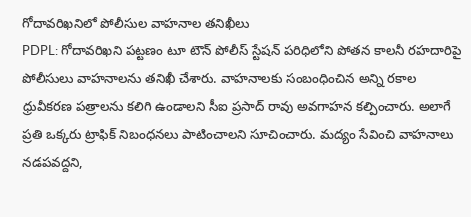గోదావరిఖనిలో పోలీసుల వాహనాల తనిఖీలు
PDPL: గోదావరిఖని పట్టణం టూ టౌన్ పోలీస్ స్టేషన్ పరిధిలోని పోతన కాలనీ రహదారిపై పోలీసులు వాహనాలను తనిఖీ చేశారు. వాహనాలకు సంబంధించిన అన్ని రకాల ధ్రువీకరణ పత్రాలను కలిగి ఉండాలని సీఐ ప్రసాద్ రావు అవగాహన కల్పించారు. అలాగే ప్రతి ఒక్కరు ట్రాఫిక్ నిబంధనలు పాటించాలని సూచించారు. మద్యం సేవించి వాహనాలు నడపవద్దని,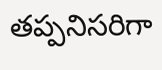తప్పనిసరిగా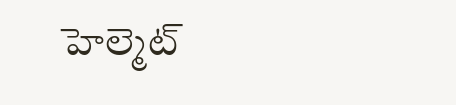హెల్మెట్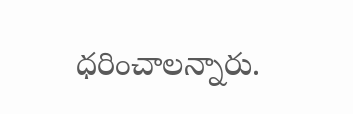ధరించాలన్నారు.